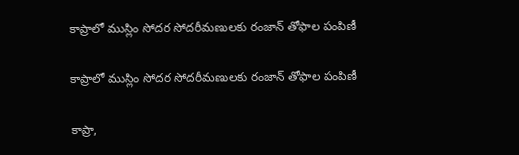కాప్రాలో ముస్లిం సోదర సోదరీమణులకు రంజాన్ తోఫాల పంపిణీ

కాప్రాలో ముస్లిం సోదర సోదరీమణులకు రంజాన్ తోఫాల పంపిణీ

కాప్రా,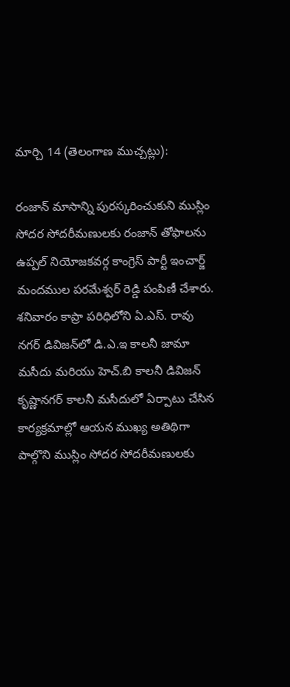మార్చి 14 (తెలంగాణ ముచ్చట్లు):

రంజాన్ మాసాన్ని పురస్కరించుకుని ముస్లిం సోదర సోదరీమణులకు రంజాన్ తోఫాలను ఉప్పల్ నియోజకవర్గ కాంగ్రెస్ పార్టీ ఇంచార్జ్ మందముల పరమేశ్వర్ రెడ్డి పంపిణీ చేశారు. శనివారం కాప్రా పరిధిలోని ఏ.ఎస్. రావు నగర్ డివిజన్‌లో డి.ఎ.ఇ కాలనీ జామా మసీదు మరియు హెచ్.బి కాలనీ డివిజన్ కృష్ణానగర్ కాలనీ మసీదులో ఏర్పాటు చేసిన కార్యక్రమాల్లో ఆయన ముఖ్య అతిథిగా పాల్గొని ముస్లిం సోదర సోదరీమణులకు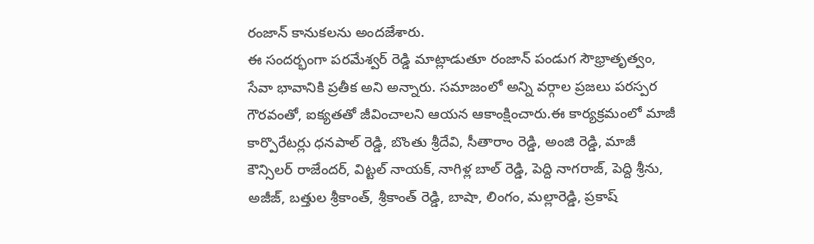రంజాన్ కానుకలను అందజేశారు.
ఈ సందర్భంగా పరమేశ్వర్ రెడ్డి మాట్లాడుతూ రంజాన్ పండుగ సౌభ్రాతృత్వం, సేవా భావానికి ప్రతీక అని అన్నారు. సమాజంలో అన్ని వర్గాల ప్రజలు పరస్పర గౌరవంతో, ఐక్యతతో జీవించాలని ఆయన ఆకాంక్షించారు.ఈ కార్యక్రమంలో మాజీ కార్పొరేటర్లు ధనపాల్ రెడ్డి, బొంతు శ్రీదేవి, సీతారాం రెడ్డి, అంజి రెడ్డి, మాజీ కౌన్సిలర్ రాజేందర్, విట్టల్ నాయక్, నాగిళ్ల బాల్ రెడ్డి, పెద్ది నాగరాజ్, పెద్ది శ్రీను, అజీజ్, బత్తుల శ్రీకాంత్, శ్రీకాంత్ రెడ్డి, బాషా, లింగం, మల్లారెడ్డి, ప్రకాష్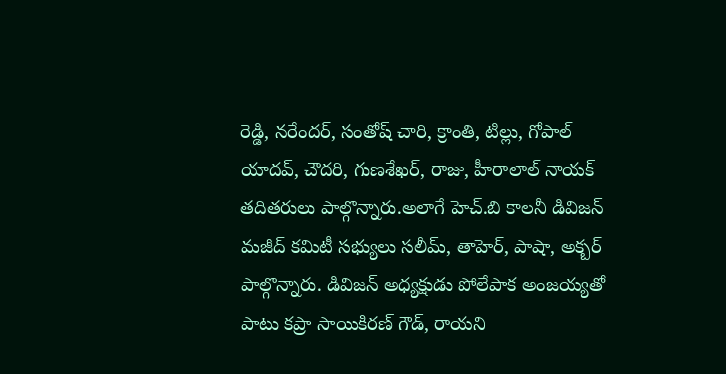రెడ్డి, నరేందర్, సంతోష్ చారి, క్రాంతి, టిల్లు, గోపాల్ యాదవ్, చౌదరి, గుణశేఖర్, రాజు, హీరాలాల్ నాయక్ తదితరులు పాల్గొన్నారు.అలాగే హెచ్.బి కాలనీ డివిజన్ మజీద్ కమిటీ సభ్యులు సలీమ్, తాహెర్, పాషా, అక్బర్ పాల్గొన్నారు. డివిజన్ అధ్యక్షుడు పోలేపాక అంజయ్యతో పాటు కప్రా సాయికిరణ్ గౌడ్, రాయని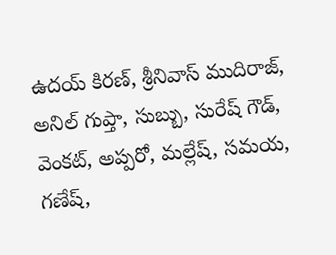ఉదయ్ కిరణ్, శ్రీనివాస్ ముదిరాజ్, అనిల్ గుప్తా, సుబ్బు, సురేష్ గౌడ్, వెంకట్, అప్పరో, మల్లేష్, సమయ, గణేష్,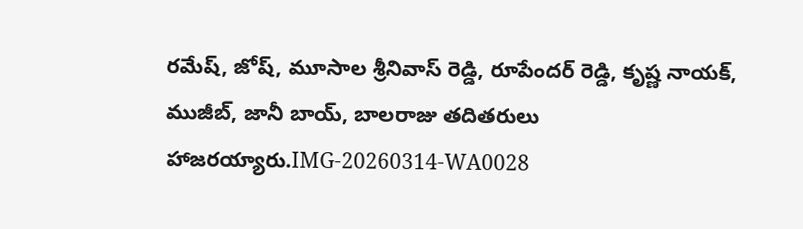రమేష్, జోష్, మూసాల శ్రీనివాస్ రెడ్డి, రూపేందర్ రెడ్డి, కృష్ణ నాయక్, ముజీబ్, జానీ బాయ్, బాలరాజు తదితరులు హాజరయ్యారు.IMG-20260314-WA0028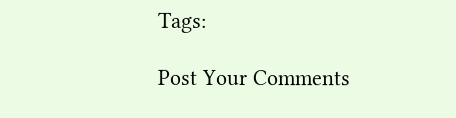Tags:

Post Your Comments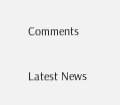Comments

Latest News